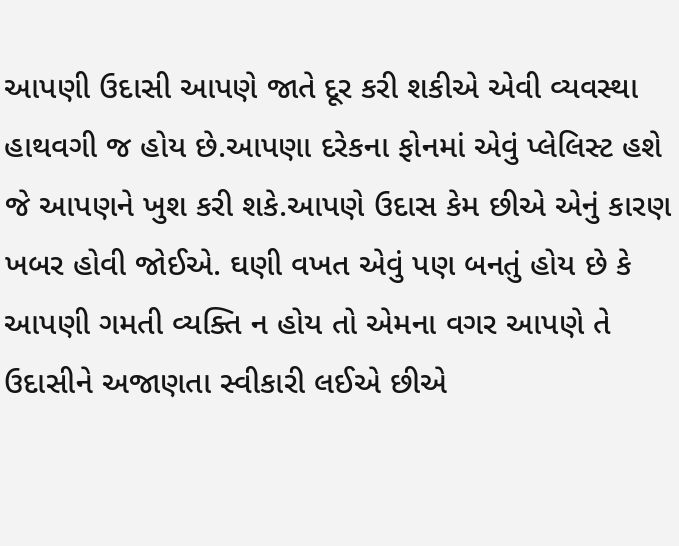આપણી ઉદાસી આપણે જાતે દૂર કરી શકીએ એવી વ્યવસ્થા હાથવગી જ હોય છે.આપણા દરેકના ફોનમાં એવું પ્લેલિસ્ટ હશે જે આપણને ખુશ કરી શકે.આપણે ઉદાસ કેમ છીએ એનું કારણ ખબર હોવી જોઈએ. ઘણી વખત એવું પણ બનતું હોય છે કે આપણી ગમતી વ્યક્તિ ન હોય તો એમના વગર આપણે તે ઉદાસીને અજાણતા સ્વીકારી લઈએ છીએ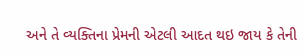અને તે વ્યક્તિના પ્રેમની એટલી આદત થઇ જાય કે તેની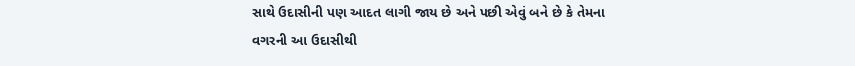સાથે ઉદાસીની પણ આદત લાગી જાય છે અને પછી એવું બને છે કે તેમના વગરની આ ઉદાસીથી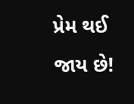પ્રેમ થઈ જાય છે!